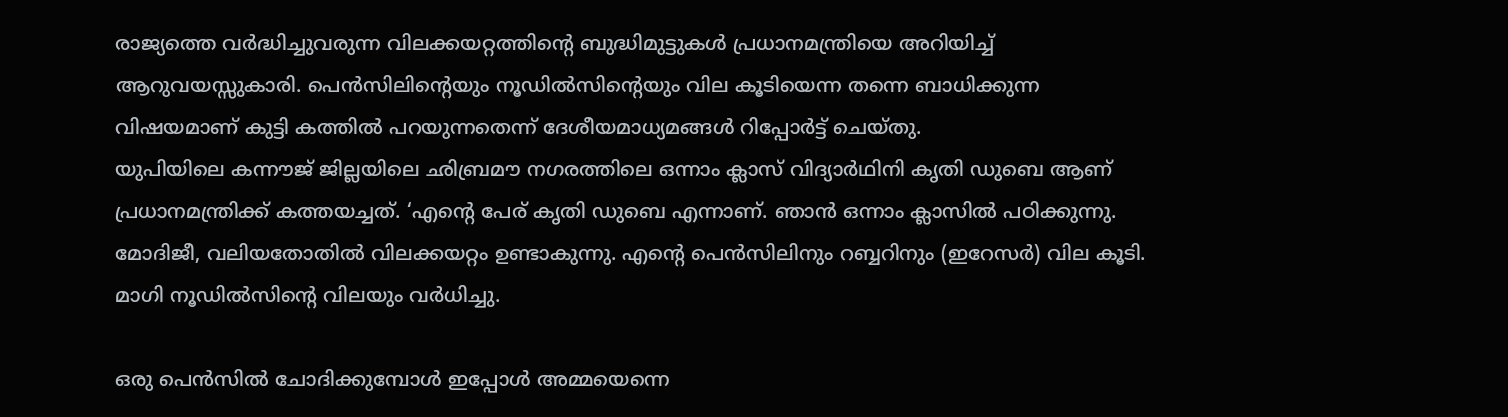രാജ്യത്തെ വർദ്ധിച്ചുവരുന്ന വിലക്കയറ്റത്തിൻ്റെ ബുദ്ധിമുട്ടുകൾ പ്രധാനമന്ത്രിയെ അറിയിച്ച് ആറുവയസ്സുകാരി. പെൻസിലിൻ്റെയും നൂഡിൽസിൻ്റെയും വില കൂടിയെന്ന തന്നെ ബാധിക്കുന്ന വിഷയമാണ് കുട്ടി കത്തിൽ പറയുന്നതെന്ന് ദേശീയമാധ്യമങ്ങൾ റിപ്പോർട്ട് ചെയ്തു.
യുപിയിലെ കന്നൗജ് ജില്ലയിലെ ഛിബ്രമൗ നഗരത്തിലെ ഒന്നാം ക്ലാസ് വിദ്യാർഥിനി കൃതി ഡുബെ ആണ് പ്രധാനമന്ത്രിക്ക് കത്തയച്ചത്. ‘എൻ്റെ പേര് കൃതി ഡുബെ എന്നാണ്. ഞാൻ ഒന്നാം ക്ലാസിൽ പഠിക്കുന്നു. മോദിജീ, വലിയതോതിൽ വിലക്കയറ്റം ഉണ്ടാകുന്നു. എൻ്റെ പെൻസിലിനും റബ്ബറിനും (ഇറേസർ) വില കൂടി. മാഗി നൂഡിൽസിൻ്റെ വിലയും വർധിച്ചു.

ഒരു പെൻസിൽ ചോദിക്കുമ്പോൾ ഇപ്പോൾ അമ്മയെന്നെ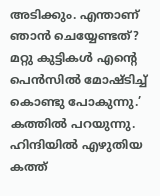അടിക്കും. എന്താണ് ഞാൻ ചെയ്യേണ്ടത്? മറ്റു കുട്ടികൾ എൻ്റെ പെൻസിൽ മോഷ്ടിച്ച് കൊണ്ടു പോകുന്നു.’ കത്തിൽ പറയുന്നു. ഹിന്ദിയിൽ എഴുതിയ കത്ത്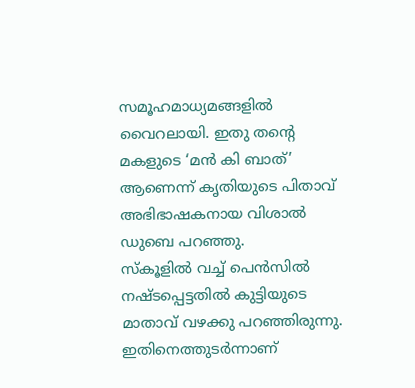സമൂഹമാധ്യമങ്ങളിൽ വൈറലായി. ഇതു തൻ്റെ മകളുടെ ‘മൻ കി ബാത്’ ആണെന്ന് കൃതിയുടെ പിതാവ് അഭിഭാഷകനായ വിശാൽ ഡുബെ പറഞ്ഞു.
സ്കൂളിൽ വച്ച് പെൻസിൽ നഷ്ടപ്പെട്ടതിൽ കുട്ടിയുടെ മാതാവ് വഴക്കു പറഞ്ഞിരുന്നു. ഇതിനെത്തുടർന്നാണ്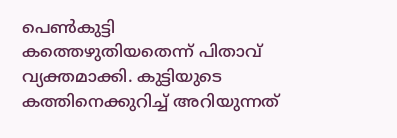പെൺകുട്ടി കത്തെഴുതിയതെന്ന് പിതാവ് വ്യക്തമാക്കി. കുട്ടിയുടെ കത്തിനെക്കുറിച്ച് അറിയുന്നത്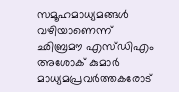സമൂഹമാധ്യമങ്ങൾ വഴിയാണെന്ന് ഛിബ്രമൗ എസ്ഡിഎം അശോക് കുമാർ മാധ്യമപ്രവർത്തകരോട്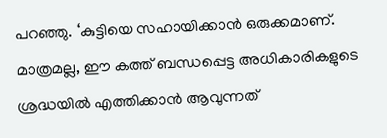പറഞ്ഞു. ‘കുട്ടിയെ സഹായിക്കാൻ ഒരുക്കമാണ്. മാത്രമല്ല, ഈ കത്ത് ബന്ധപ്പെട്ട അധികാരികളുടെ ശ്രദ്ധയിൽ എത്തിക്കാൻ ആവുന്നത്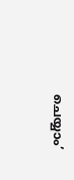ചെയ്യാം’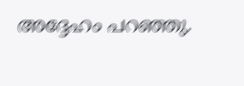അദ്ദേഹം പറഞ്ഞു.